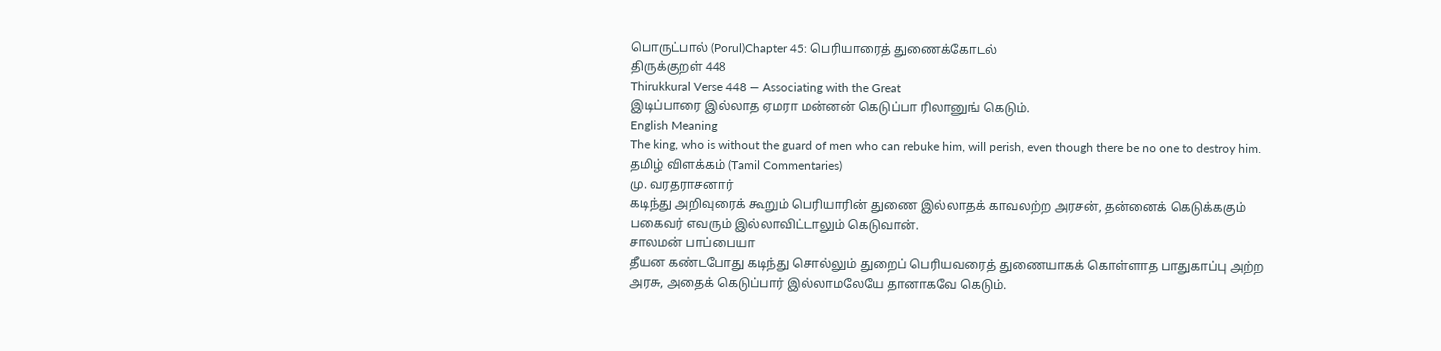பொருட்பால் (Porul)Chapter 45: பெரியாரைத் துணைக்கோடல்
திருக்குறள் 448
Thirukkural Verse 448 — Associating with the Great
இடிப்பாரை இல்லாத ஏமரா மன்னன் கெடுப்பா ரிலானுங் கெடும்.
English Meaning
The king, who is without the guard of men who can rebuke him, will perish, even though there be no one to destroy him.
தமிழ் விளக்கம் (Tamil Commentaries)
மு. வரதராசனார்
கடிந்து அறிவுரைக் கூறும் பெரியாரின் துணை இல்லாதக் காவலற்ற அரசன், தன்னைக் கெடுக்ககும் பகைவர் எவரும் இல்லாவிட்டாலும் கெடுவான்.
சாலமன் பாப்பையா
தீயன கண்டபோது கடிந்து சொல்லும் துறைப் பெரியவரைத் துணையாகக் கொள்ளாத பாதுகாப்பு அற்ற அரசு, அதைக் கெடுப்பார் இல்லாமலேயே தானாகவே கெடும்.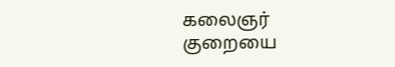கலைஞர்
குறையை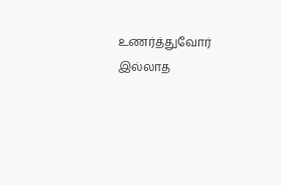உணர்த்துவோர் இல்லாத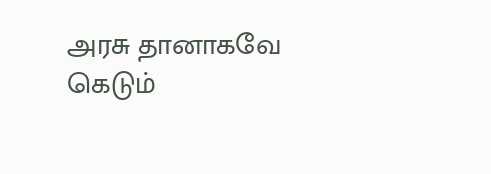அரசு தானாகவே கெடும்